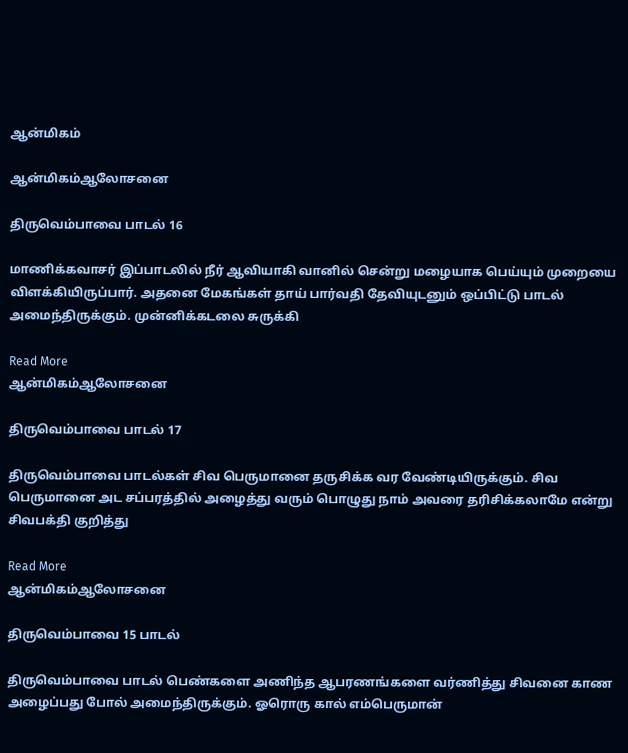ஆன்மிகம்

ஆன்மிகம்ஆலோசனை

திருவெம்பாவை பாடல் 16

மாணிக்கவாசர் இப்பாடலில் நீர் ஆவியாகி வானில் சென்று மழையாக பெய்யும் முறையை விளக்கியிருப்பார். அதனை மேகங்கள் தாய் பார்வதி தேவியுடனும் ஒப்பிட்டு பாடல் அமைந்திருக்கும். முன்னிக்கடலை சுருக்கி

Read More
ஆன்மிகம்ஆலோசனை

திருவெம்பாவை பாடல் 17

திருவெம்பாவை பாடல்கள் சிவ பெருமானை தருசிக்க வர வேண்டியிருக்கும். சிவ பெருமானை அட சப்பரத்தில் அழைத்து வரும் பொழுது நாம் அவரை தரிசிக்கலாமே என்று சிவபக்தி குறித்து

Read More
ஆன்மிகம்ஆலோசனை

திருவெம்பாவை 15 பாடல்

திருவெம்பாவை பாடல் பெண்களை அணிந்த ஆபரணங்களை வர்ணித்து சிவனை காண அழைப்பது போல் அமைந்திருக்கும். ஓரொரு கால் எம்பெருமான்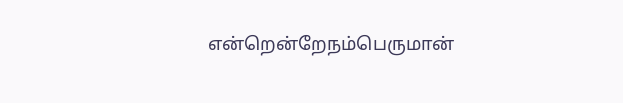என்றென்றேநம்பெருமான்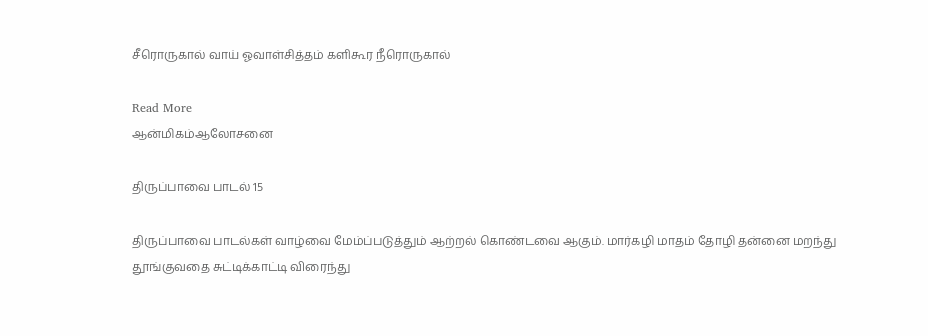சீரொருகால் வாய் ஓவாள்சித்தம் களிகூர நீரொருகால்

Read More
ஆன்மிகம்ஆலோசனை

திருப்பாவை பாடல் 15

திருப்பாவை பாடல்கள் வாழ்வை மேம்ப்படுத்தும் ஆற்றல் கொண்டவை ஆகும். மார்கழி மாதம் தோழி தன்னை மறந்து தூங்குவதை சுட்டிக்காட்டி விரைந்து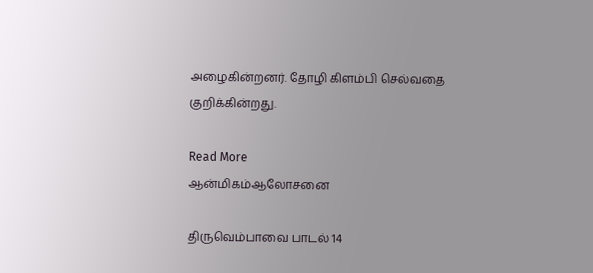அழைகின்றனர். தோழி கிளம்பி செல்வதை குறிக்கின்றது.

Read More
ஆன்மிகம்ஆலோசனை

திருவெம்பாவை பாடல் 14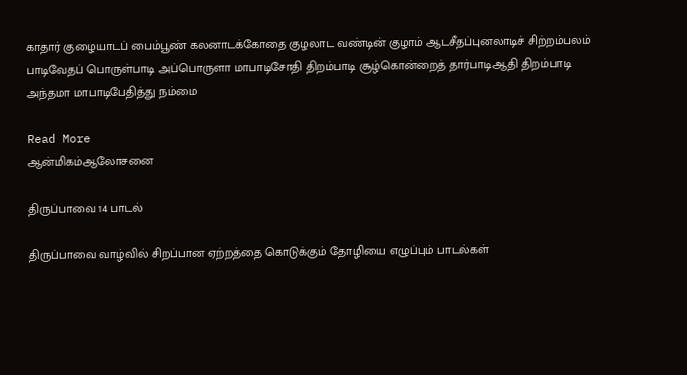காதார் குழையாடப் பைம்பூண் கலனாடக்கோதை குழலாட வண்டின் குழாம் ஆடசீதப்புனலாடிச் சிற்றம்பலம் பாடிவேதப் பொருள்பாடி அப்பொருளா மாபாடிசோதி திறம்பாடி சூழ்கொன்றைத் தார்பாடிஆதி திறம்பாடி அந்தமா மாபாடிபேதித்து நம்மை

Read More
ஆன்மிகம்ஆலோசனை

திருப்பாவை 14 பாடல்

திருப்பாவை வாழ்வில் சிறப்பான ஏற்றத்தை கொடுக்கும் தோழியை எழுப்பும் பாடல்கள்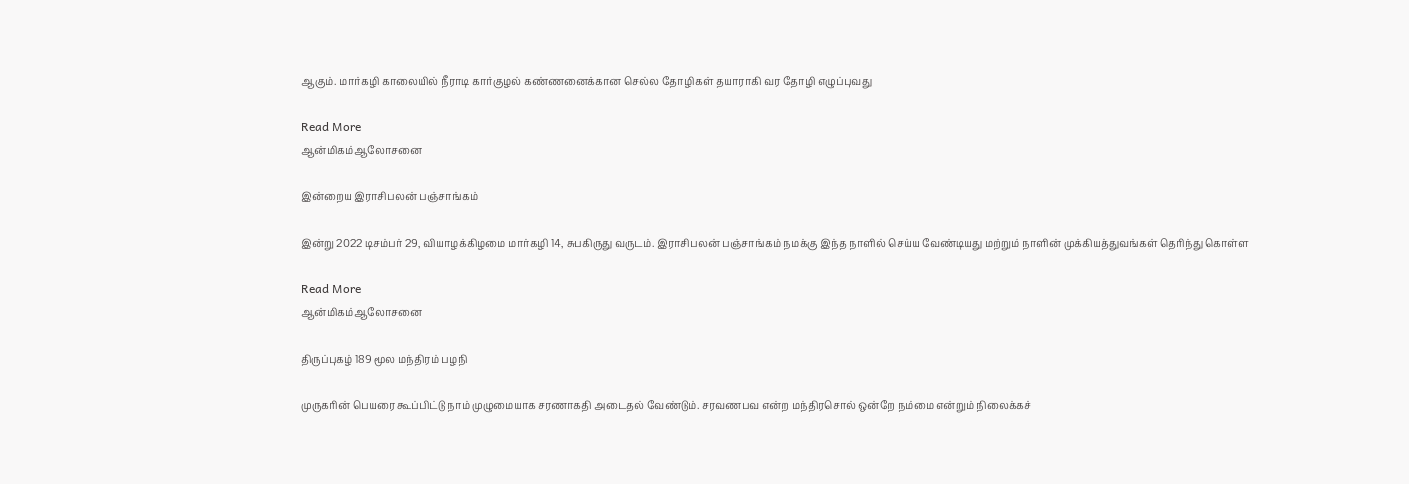ஆகும். மார்கழி காலையில் நீராடி கார்குழல் கண்ணனைக்கான செல்ல தோழிகள் தயாராகி வர தோழி எழுப்புவது

Read More
ஆன்மிகம்ஆலோசனை

இன்றைய இராசிபலன் பஞ்சாங்கம்

இன்று 2022 டிசம்பர் 29, வியாழக்கிழமை மார்கழி 14, சுபகிருது வருடம். இராசிபலன் பஞ்சாங்கம் நமக்கு இந்த நாளில் செய்ய வேண்டியது மற்றும் நாளின் முக்கியத்துவங்கள் தெரிந்து கொள்ள

Read More
ஆன்மிகம்ஆலோசனை

திருப்புகழ் 189 மூல மந்திரம் பழநி

முருகரின் பெயரை கூப்பிட்டு நாம் முழுமையாக சரணாகதி அடைதல் வேண்டும். சரவணபவ என்ற மந்திரசொல் ஒன்றே நம்மை என்றும் நிலைக்கச்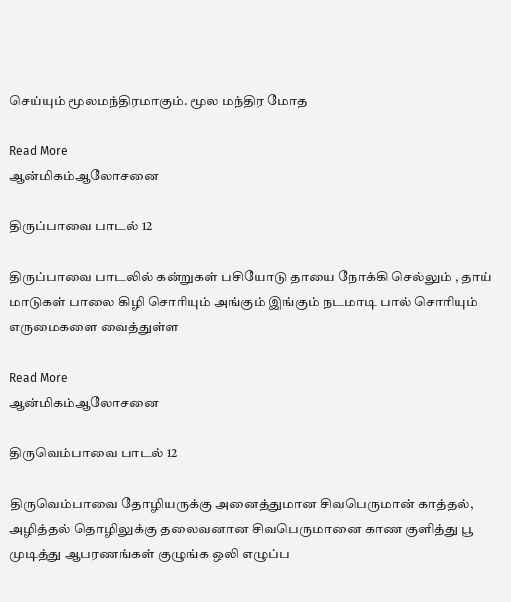செய்யும் மூலமந்திரமாகும். மூல மந்திர மோத

Read More
ஆன்மிகம்ஆலோசனை

திருப்பாவை பாடல் 12

திருப்பாவை பாடலில் கன்றுகள் பசியோடு தாயை நோக்கி செல்லும் , தாய் மாடுகள் பாலை கிழி சொரியும் அங்கும் இங்கும் நடமாடி பால் சொரியும் எருமைகளை வைத்துள்ள

Read More
ஆன்மிகம்ஆலோசனை

திருவெம்பாவை பாடல் 12

திருவெம்பாவை தோழியருக்கு அனைத்துமான சிவபெருமான் காத்தல், அழித்தல் தொழிலுக்கு தலைவனான சிவபெருமானை காண குளித்து பூ முடித்து ஆபரணங்கள் குழுங்க ஒலி எழுப்ப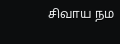சிவாய நம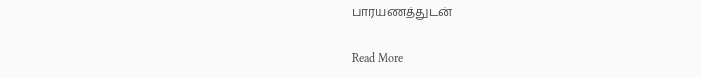பாரயணத்துடன்

Read More